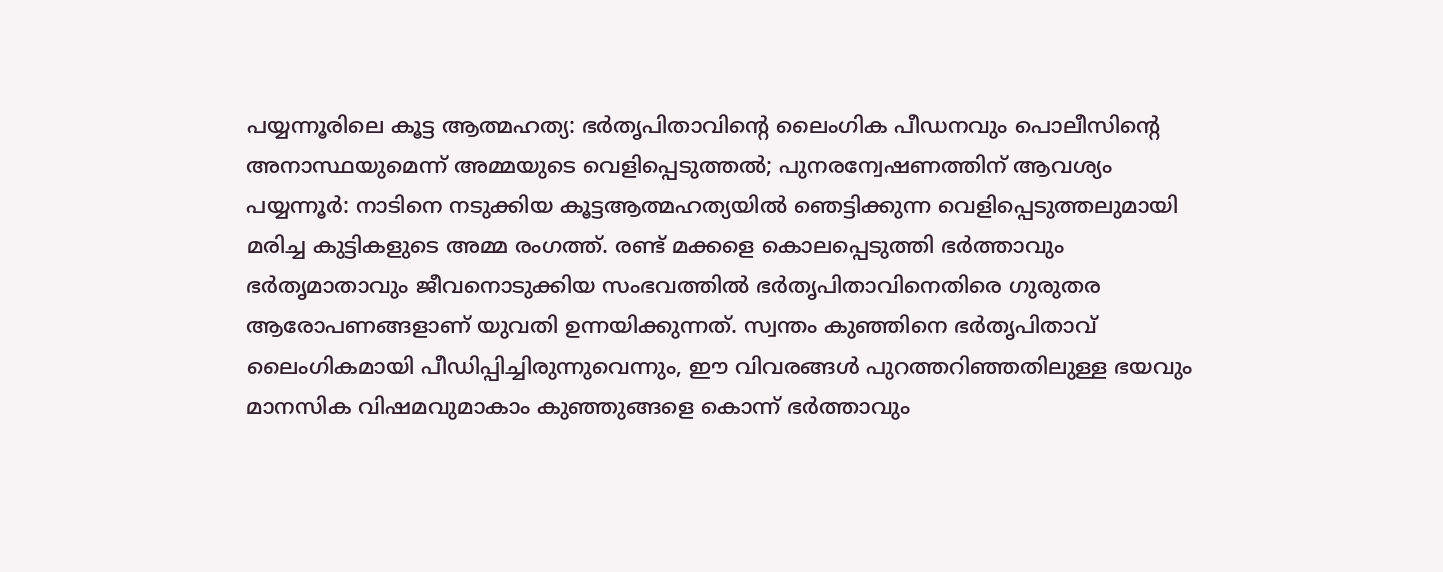പയ്യന്നൂരിലെ കൂട്ട ആത്മഹത്യ: ഭർതൃപിതാവിന്റെ ലൈംഗിക പീഡനവും പൊലീസിന്റെ അനാസ്ഥയുമെന്ന് അമ്മയുടെ വെളിപ്പെടുത്തൽ; പുനരന്വേഷണത്തിന് ആവശ്യം
പയ്യന്നൂർ: നാടിനെ നടുക്കിയ കൂട്ടആത്മഹത്യയിൽ ഞെട്ടിക്കുന്ന വെളിപ്പെടുത്തലുമായി മരിച്ച കുട്ടികളുടെ അമ്മ രംഗത്ത്. രണ്ട് മക്കളെ കൊലപ്പെടുത്തി ഭർത്താവും ഭർതൃമാതാവും ജീവനൊടുക്കിയ സംഭവത്തിൽ ഭർതൃപിതാവിനെതിരെ ഗുരുതര ആരോപണങ്ങളാണ് യുവതി ഉന്നയിക്കുന്നത്. സ്വന്തം കുഞ്ഞിനെ ഭർതൃപിതാവ് ലൈംഗികമായി പീഡിപ്പിച്ചിരുന്നുവെന്നും, ഈ വിവരങ്ങൾ പുറത്തറിഞ്ഞതിലുള്ള ഭയവും മാനസിക വിഷമവുമാകാം കുഞ്ഞുങ്ങളെ കൊന്ന് ഭർത്താവും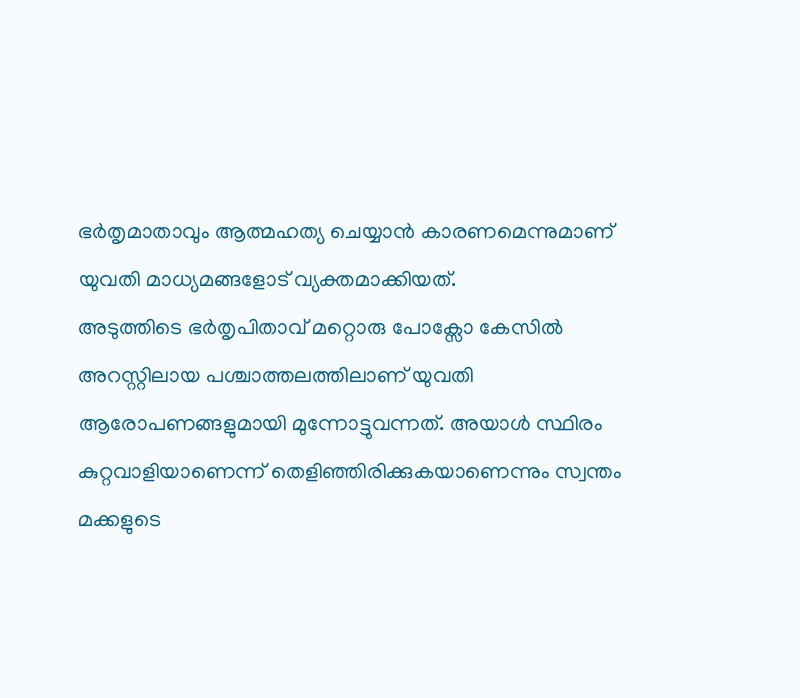ഭർതൃമാതാവും ആത്മഹത്യ ചെയ്യാൻ കാരണമെന്നുമാണ് യുവതി മാധ്യമങ്ങളോട് വ്യക്തമാക്കിയത്.
അടുത്തിടെ ഭർതൃപിതാവ് മറ്റൊരു പോക്സോ കേസിൽ അറസ്റ്റിലായ പശ്ചാത്തലത്തിലാണ് യുവതി ആരോപണങ്ങളുമായി മുന്നോട്ടുവന്നത്. അയാൾ സ്ഥിരം കുറ്റവാളിയാണെന്ന് തെളിഞ്ഞിരിക്കുകയാണെന്നും സ്വന്തം മക്കളുടെ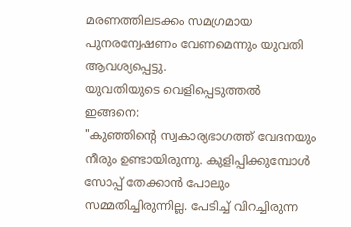മരണത്തിലടക്കം സമഗ്രമായ പുനരന്വേഷണം വേണമെന്നും യുവതി ആവശ്യപ്പെട്ടു.
യുവതിയുടെ വെളിപ്പെടുത്തൽ ഇങ്ങനെ:
"കുഞ്ഞിന്റെ സ്വകാര്യഭാഗത്ത് വേദനയും നീരും ഉണ്ടായിരുന്നു. കുളിപ്പിക്കുമ്പോൾ സോപ്പ് തേക്കാൻ പോലും സമ്മതിച്ചിരുന്നില്ല. പേടിച്ച് വിറച്ചിരുന്ന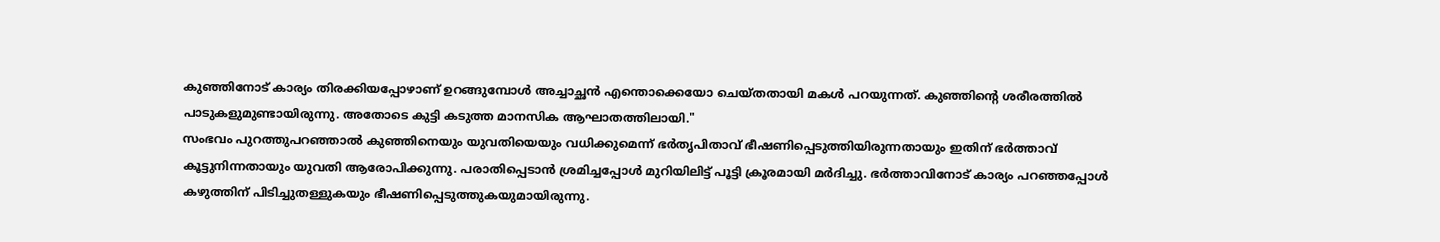കുഞ്ഞിനോട് കാര്യം തിരക്കിയപ്പോഴാണ് ഉറങ്ങുമ്പോൾ അച്ചാച്ഛൻ എന്തൊക്കെയോ ചെയ്തതായി മകൾ പറയുന്നത്. കുഞ്ഞിന്റെ ശരീരത്തിൽ പാടുകളുമുണ്ടായിരുന്നു. അതോടെ കുട്ടി കടുത്ത മാനസിക ആഘാതത്തിലായി."
സംഭവം പുറത്തുപറഞ്ഞാൽ കുഞ്ഞിനെയും യുവതിയെയും വധിക്കുമെന്ന് ഭർതൃപിതാവ് ഭീഷണിപ്പെടുത്തിയിരുന്നതായും ഇതിന് ഭർത്താവ് കൂട്ടുനിന്നതായും യുവതി ആരോപിക്കുന്നു. പരാതിപ്പെടാൻ ശ്രമിച്ചപ്പോൾ മുറിയിലിട്ട് പൂട്ടി ക്രൂരമായി മർദിച്ചു. ഭർത്താവിനോട് കാര്യം പറഞ്ഞപ്പോൾ കഴുത്തിന് പിടിച്ചുതള്ളുകയും ഭീഷണിപ്പെടുത്തുകയുമായിരുന്നു.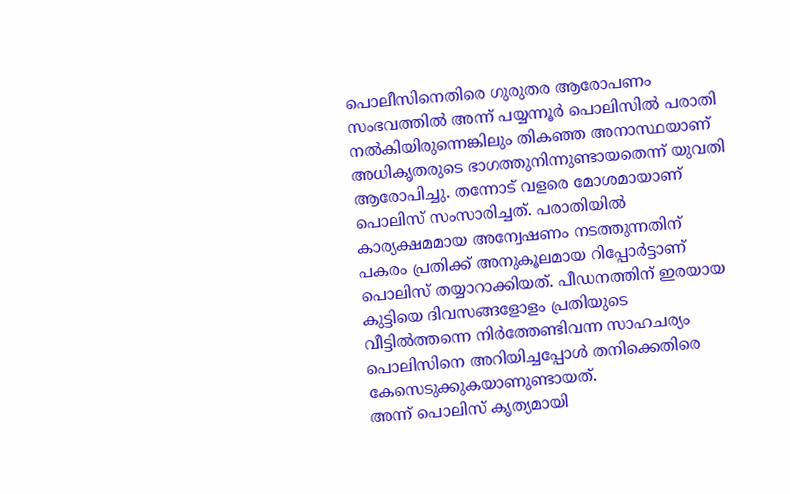പൊലീസിനെതിരെ ഗുരുതര ആരോപണം
സംഭവത്തിൽ അന്ന് പയ്യന്നൂർ പൊലിസിൽ പരാതി നൽകിയിരുന്നെങ്കിലും തികഞ്ഞ അനാസ്ഥയാണ് അധികൃതരുടെ ഭാഗത്തുനിന്നുണ്ടായതെന്ന് യുവതി ആരോപിച്ചു. തന്നോട് വളരെ മോശമായാണ് പൊലിസ് സംസാരിച്ചത്. പരാതിയിൽ കാര്യക്ഷമമായ അന്വേഷണം നടത്തുന്നതിന് പകരം പ്രതിക്ക് അനുകൂലമായ റിപ്പോർട്ടാണ് പൊലിസ് തയ്യാറാക്കിയത്. പീഡനത്തിന് ഇരയായ കുട്ടിയെ ദിവസങ്ങളോളം പ്രതിയുടെ വീട്ടിൽത്തന്നെ നിർത്തേണ്ടിവന്ന സാഹചര്യം പൊലിസിനെ അറിയിച്ചപ്പോൾ തനിക്കെതിരെ കേസെടുക്കുകയാണുണ്ടായത്.
അന്ന് പൊലിസ് കൃത്യമായി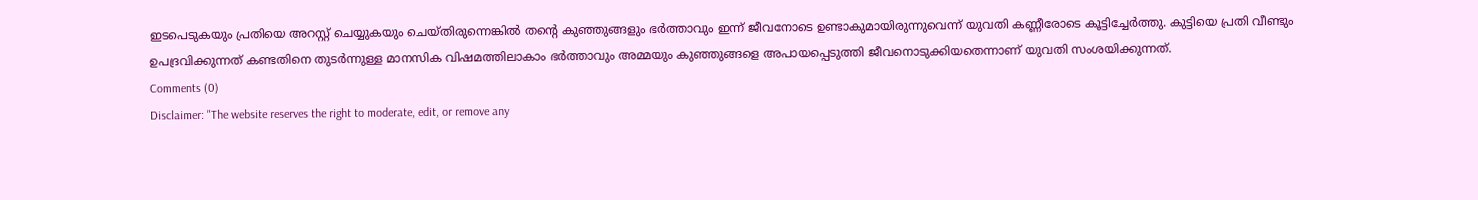ഇടപെടുകയും പ്രതിയെ അറസ്റ്റ് ചെയ്യുകയും ചെയ്തിരുന്നെങ്കിൽ തന്റെ കുഞ്ഞുങ്ങളും ഭർത്താവും ഇന്ന് ജീവനോടെ ഉണ്ടാകുമായിരുന്നുവെന്ന് യുവതി കണ്ണീരോടെ കൂട്ടിച്ചേർത്തു. കുട്ടിയെ പ്രതി വീണ്ടും ഉപദ്രവിക്കുന്നത് കണ്ടതിനെ തുടർന്നുള്ള മാനസിക വിഷമത്തിലാകാം ഭർത്താവും അമ്മയും കുഞ്ഞുങ്ങളെ അപായപ്പെടുത്തി ജീവനൊടുക്കിയതെന്നാണ് യുവതി സംശയിക്കുന്നത്.
Comments (0)
Disclaimer: "The website reserves the right to moderate, edit, or remove any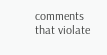comments that violate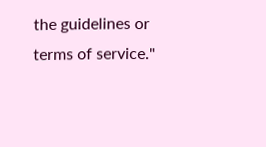the guidelines or terms of service."